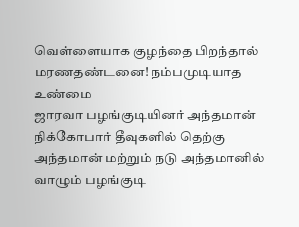வெள்ளையாக குழந்தை பிறந்தால் மரணதண்டனை! நம்பமுடியாத உண்மை
ஜாரவா பழங்குடியினர் அந்தமான் நிக்கோபார் தீவுகளில் தெற்கு அந்தமான் மற்றும் நடு அந்தமானில் வாழும் பழங்குடி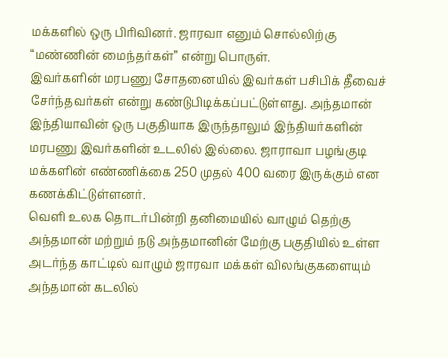மக்களில் ஒரு பிரிவினர். ஜாரவா எனும் சொல்லிற்கு “மண்ணின் மைந்தர்கள்” என்று பொருள்.
இவர்களின் மரபணு சோதனையில் இவர்கள் பசிபிக் தீவைச் சேர்ந்தவர்கள் என்று கண்டுபிடிக்கப்பட்டுள்ளது. அந்தமான் இந்தியாவின் ஒரு பகுதியாக இருந்தாலும் இந்தியர்களின் மரபணு இவர்களின் உடலில் இல்லை. ஜாராவா பழங்குடி மக்களின் எண்ணிக்கை 250 முதல் 400 வரை இருக்கும் என கணக்கிட்டுள்ளனர்.
வெளி உலக தொடர்பின்றி தனிமையில் வாழும் தெற்கு அந்தமான் மற்றும் நடு அந்தமானின் மேற்கு பகுதியில் உள்ள அடர்ந்த காட்டில் வாழும் ஜாரவா மக்கள் விலங்குகளையும் அந்தமான் கடலில்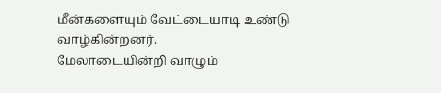மீன்களையும் வேட்டையாடி உண்டு வாழ்கின்றனர்.
மேலாடையின்றி வாழும்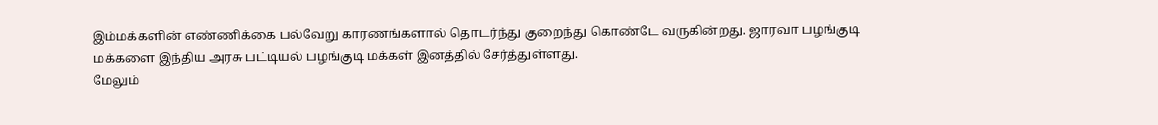இம்மக்களின் எண்ணிக்கை பல்வேறு காரணங்களால் தொடர்ந்து குறைந்து கொண்டே வருகின்றது. ஜாரவா பழங்குடி மக்களை இந்திய அரசு பட்டியல் பழங்குடி மக்கள் இனத்தில் சேர்த்துள்ளது.
மேலும்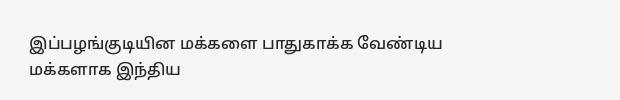இப்பழங்குடியின மக்களை பாதுகாக்க வேண்டிய மக்களாக இந்திய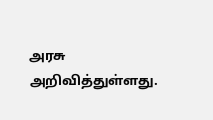அரசு அறிவித்துள்ளது.